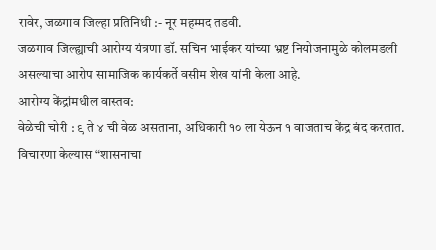रावेर, जळगाव जिल्हा प्रतिनिधी :- नूर महम्मद तडवी.
जळगाव जिल्ह्याची आरोग्य यंत्रणा डॉ. सचिन भाईकर यांच्या भ्रष्ट नियोजनामुळे कोलमडली असल्याचा आरोप सामाजिक कार्यकर्ते वसीम शेख यांनी केला आहे.
आरोग्य केंद्रांमधील वास्तव:
वेळेची चोरी : ९ ते ४ ची वेळ असताना, अधिकारी १० ला येऊन १ वाजताच केंद्र बंद करतात. विचारणा केल्यास “शासनाचा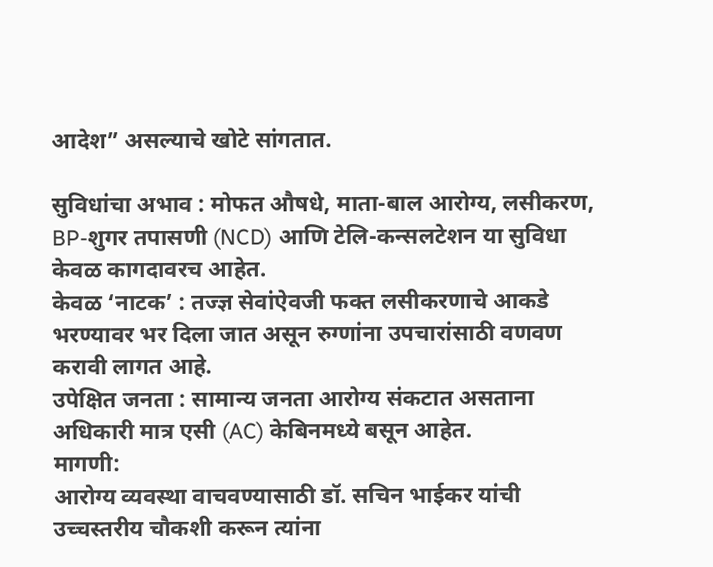आदेश” असल्याचे खोटे सांगतात.

सुविधांचा अभाव : मोफत औषधे, माता-बाल आरोग्य, लसीकरण, BP-शुगर तपासणी (NCD) आणि टेलि-कन्सलटेशन या सुविधा केवळ कागदावरच आहेत.
केवळ ‘नाटक’ : तज्ज्ञ सेवांऐवजी फक्त लसीकरणाचे आकडे भरण्यावर भर दिला जात असून रुग्णांना उपचारांसाठी वणवण करावी लागत आहे.
उपेक्षित जनता : सामान्य जनता आरोग्य संकटात असताना अधिकारी मात्र एसी (AC) केबिनमध्ये बसून आहेत.
मागणी:
आरोग्य व्यवस्था वाचवण्यासाठी डॉ. सचिन भाईकर यांची उच्चस्तरीय चौकशी करून त्यांना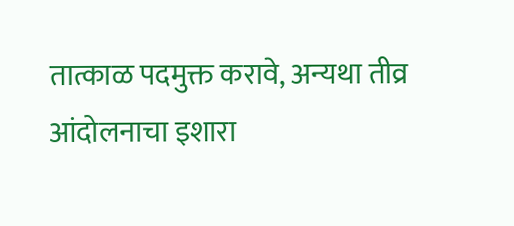तात्काळ पदमुक्त करावे, अन्यथा तीव्र आंदोलनाचा इशारा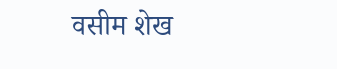वसीम शेख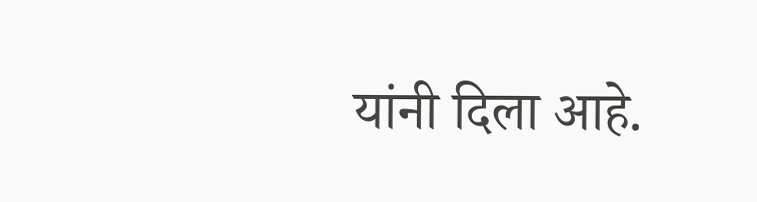यांनी दिला आहे.